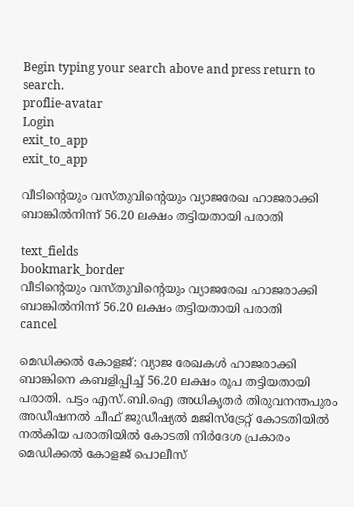Begin typing your search above and press return to search.
proflie-avatar
Login
exit_to_app
exit_to_app

വീടിന്‍റെയും വസ്തുവിന്‍റെയും വ്യാജരേഖ ഹാജരാക്കി ബാങ്കിൽനിന്ന് 56.20 ലക്ഷം തട്ടിയതായി പരാതി

text_fields
bookmark_border
വീടിന്‍റെയും വസ്തുവിന്‍റെയും വ്യാജരേഖ ഹാജരാക്കി ബാങ്കിൽനിന്ന് 56.20 ലക്ഷം തട്ടിയതായി പരാതി
cancel

മെഡിക്കൽ കോളജ്: വ്യാജ രേഖകൾ ഹാജരാക്കി ബാങ്കിനെ കബളിപ്പിച്ച് 56.20 ലക്ഷം രൂപ തട്ടിയതായി പരാതി. പട്ടം എസ്.ബി.ഐ അധികൃതർ തിരുവനന്തപുരം അഡീഷനൽ ചീഫ് ജുഡീഷ്യൽ മജിസ്ട്രേറ്റ് കോടതിയിൽ നൽകിയ പരാതിയിൽ കോടതി നിർദേശ പ്രകാരം മെഡിക്കൽ കോളജ് പൊലീസ്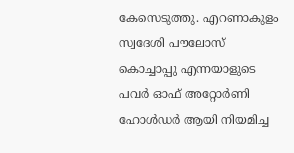കേസെടുത്തു. എറണാകുളം സ്വദേശി പൗലോസ് കൊച്ചാപ്പു എന്നയാളുടെ പവർ ഓഫ് അറ്റോർണി ഹോൾഡർ ആയി നിയമിച്ച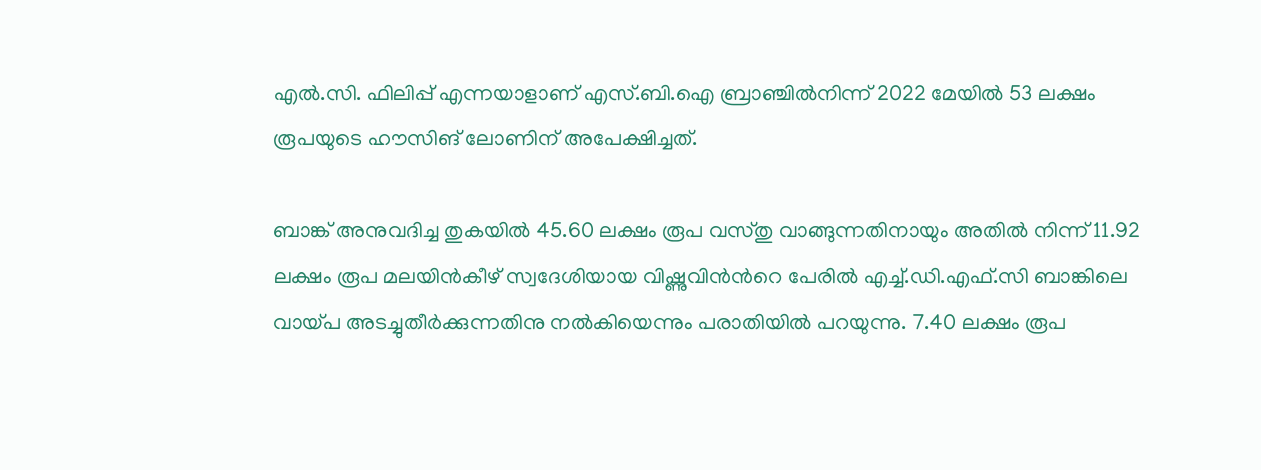എൽ.സി. ഫിലിപ്പ് എന്നയാളാണ് എസ്.ബി.ഐ ബ്രാഞ്ചിൽനിന്ന് 2022 മേയിൽ 53 ലക്ഷം രൂപയുടെ ഹൗസിങ് ലോണിന് അപേക്ഷിച്ചത്.

ബാങ്ക് അനുവദിച്ച തുകയിൽ 45.60 ലക്ഷം രൂപ വസ്തു വാങ്ങുന്നതിനായും അതിൽ നിന്ന് 11.92 ലക്ഷം രൂപ മലയിൻകീഴ് സ്വദേശിയായ വിഷ്ണുവിൻന്‍റെ പേരിൽ എച്ച്.ഡി.എഫ്.സി ബാങ്കിലെ വായ്പ അടച്ചുതീർക്കുന്നതിനു നൽകിയെന്നും പരാതിയിൽ പറയുന്നു. 7.40 ലക്ഷം രൂപ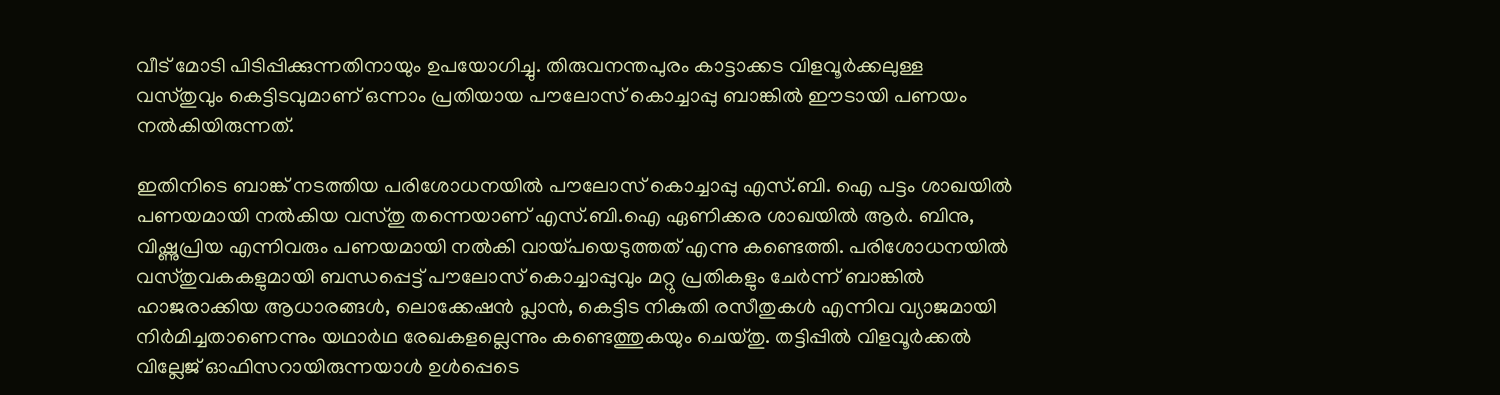വീട് മോടി പിടിപ്പിക്കുന്നതിനായും ഉപയോഗിച്ചു. തിരുവനന്തപുരം കാട്ടാക്കട വിളവൂർക്കലുള്ള വസ്തുവും കെട്ടിടവുമാണ് ഒന്നാം പ്രതിയായ പൗലോസ് കൊച്ചാപ്പു ബാങ്കിൽ ഈടായി പണയം നൽകിയിരുന്നത്.

ഇതിനിടെ ബാങ്ക് നടത്തിയ പരിശോധനയിൽ പൗലോസ് കൊച്ചാപ്പു എസ്.ബി. ഐ പട്ടം ശാഖയിൽ പണയമായി നൽകിയ വസ്തു തന്നെയാണ് എസ്.ബി.ഐ ഏണിക്കര ശാഖയിൽ ആർ. ബിനു, വിഷ്ണുപ്രിയ എന്നിവരും പണയമായി നൽകി വായ്പയെടുത്തത് എന്നു കണ്ടെത്തി. പരിശോധനയിൽ വസ്തുവകകളുമായി ബന്ധപ്പെട്ട് പൗലോസ് കൊച്ചാപ്പുവും മറ്റു പ്രതികളും ചേർന്ന് ബാങ്കിൽ ഹാജരാക്കിയ ആധാരങ്ങൾ, ലൊക്കേഷൻ പ്ലാൻ, കെട്ടിട നികുതി രസീതുകൾ എന്നിവ വ്യാജമായി നിർമിച്ചതാണെന്നും യഥാർഥ രേഖകളല്ലെന്നും കണ്ടെത്തുകയും ചെയ്തു. തട്ടിപ്പിൽ വിളവൂർക്കൽ വില്ലേജ് ഓഫിസറായിരുന്നയാൾ ഉൾപ്പെടെ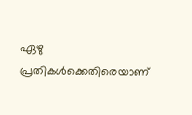ഏഴു പ്രതികൾക്കെതിരെയാണ്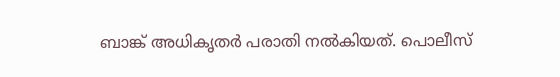ബാങ്ക് അധികൃതർ പരാതി നൽകിയത്. പൊലീസ്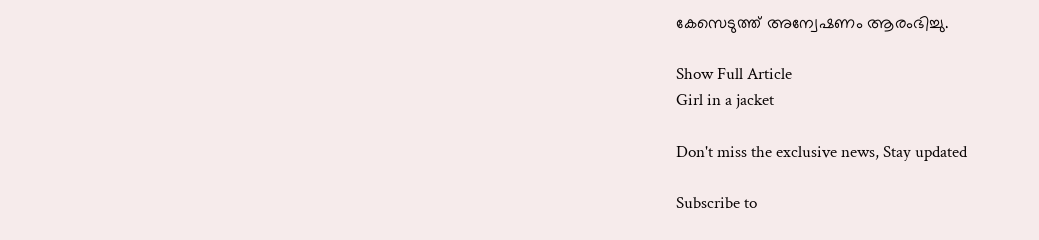കേസെടുത്ത് അന്വേഷണം ആരംഭിച്ചു.

Show Full Article
Girl in a jacket

Don't miss the exclusive news, Stay updated

Subscribe to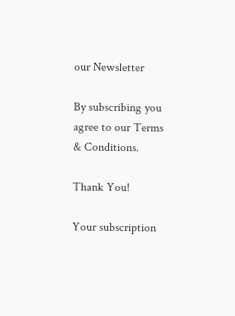our Newsletter

By subscribing you agree to our Terms & Conditions.

Thank You!

Your subscription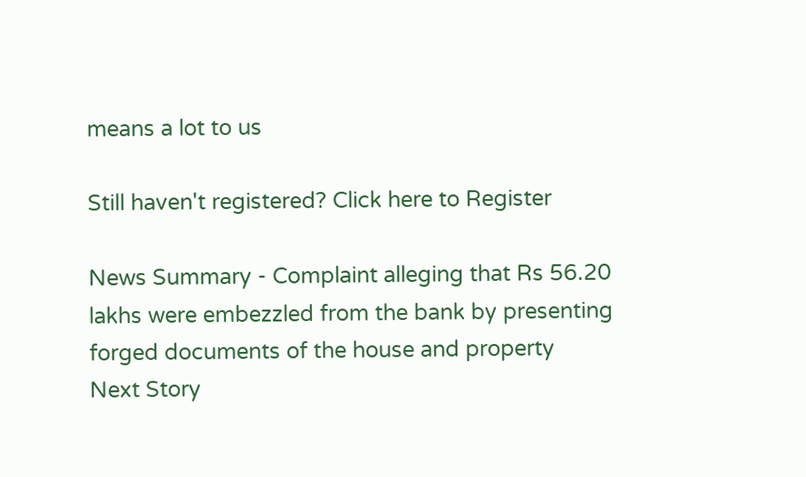means a lot to us

Still haven't registered? Click here to Register

News Summary - Complaint alleging that Rs 56.20 lakhs were embezzled from the bank by presenting forged documents of the house and property
Next Story